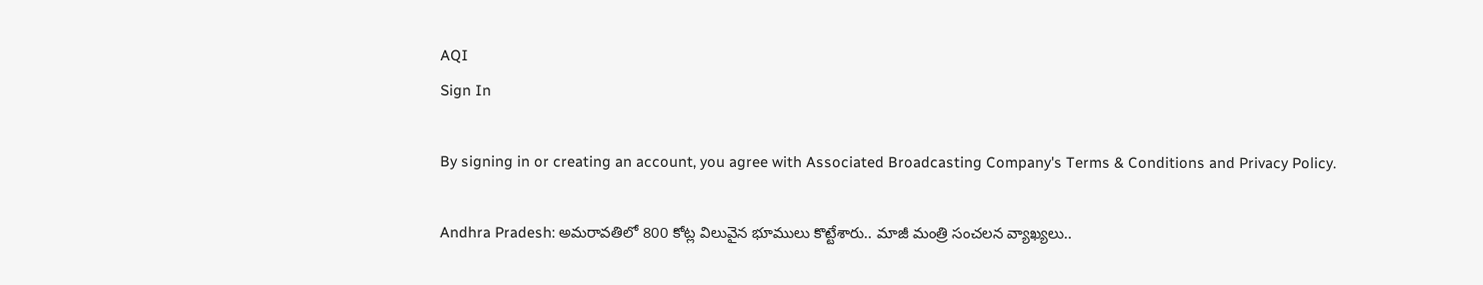AQI
Sign In

By signing in or creating an account, you agree with Associated Broadcasting Company's Terms & Conditions and Privacy Policy.

Andhra Pradesh: అమరావతిలో 800 కోట్ల విలువైన భూములు కొట్టేశారు.. మాజీ మంత్రి సంచలన వ్యాఖ్యలు..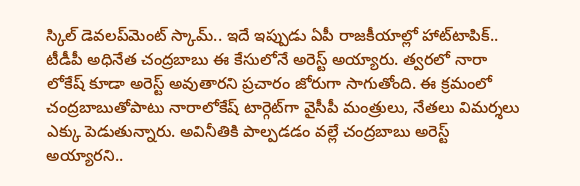స్కిల్‌ డెవలప్‌మెంట్ స్కామ్‌.. ఇదే ఇప్పుడు ఏపీ రాజకీయాల్లో హాట్‌టాపిక్‌.. టీడీపీ అధినేత చంద్రబాబు ఈ కేసులోనే అరెస్ట్‌ అయ్యారు. త్వరలో నారా లోకేష్‌ కూడా అరెస్ట్‌ అవుతారని ప్రచారం జోరుగా సాగుతోంది. ఈ క్రమంలో చంద్రబాబుతోపాటు నారాలోకేష్‌ టార్గెట్‌గా వైసీపీ మంత్రులు, నేతలు విమర్శలు ఎక్కు పెడుతున్నారు. అవినీతికి పాల్పడడం వల్లే చంద్రబాబు అరెస్ట్‌ అయ్యారని..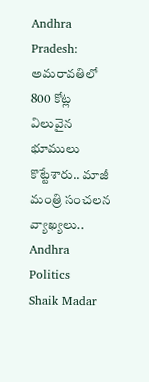Andhra Pradesh: అమరావతిలో 800 కోట్ల విలువైన భూములు కొట్టేశారు.. మాజీ మంత్రి సంచలన వ్యాఖ్యలు..
Andhra Politics
Shaik Madar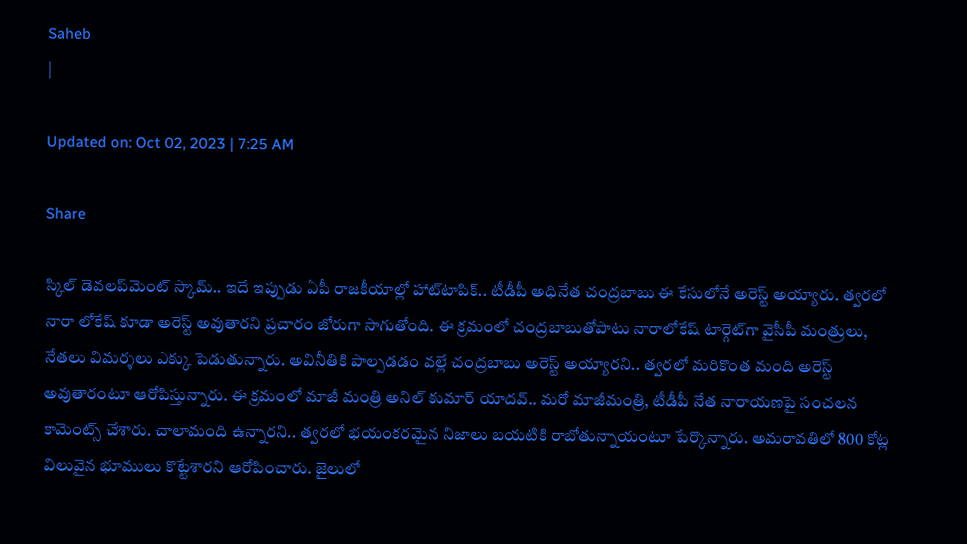Saheb
|

Updated on: Oct 02, 2023 | 7:25 AM

Share

స్కిల్‌ డెవలప్‌మెంట్ స్కామ్‌.. ఇదే ఇప్పుడు ఏపీ రాజకీయాల్లో హాట్‌టాపిక్‌.. టీడీపీ అధినేత చంద్రబాబు ఈ కేసులోనే అరెస్ట్‌ అయ్యారు. త్వరలో నారా లోకేష్‌ కూడా అరెస్ట్‌ అవుతారని ప్రచారం జోరుగా సాగుతోంది. ఈ క్రమంలో చంద్రబాబుతోపాటు నారాలోకేష్‌ టార్గెట్‌గా వైసీపీ మంత్రులు, నేతలు విమర్శలు ఎక్కు పెడుతున్నారు. అవినీతికి పాల్పడడం వల్లే చంద్రబాబు అరెస్ట్‌ అయ్యారని.. త్వరలో మరికొంత మంది అరెస్ట్ అవుతారంటూ ఆరోపిస్తున్నారు. ఈ క్రమంలో మాజీ మంత్రి అనిల్‌ కుమార్ యాదవ్.. మరో మాజీమంత్రి, టీడీపీ నేత నారాయణపై సంచలన కామెంట్స్‌ చేశారు. చాలామంది ఉన్నారని.. త్వరలో భయంకరమైన నిజాలు బయటికి రాబోతున్నాయంటూ పేర్కొన్నారు. అమరావతిలో 800 కోట్ల విలువైన భూములు కొట్టేశారని ఆరోపించారు. జైలులో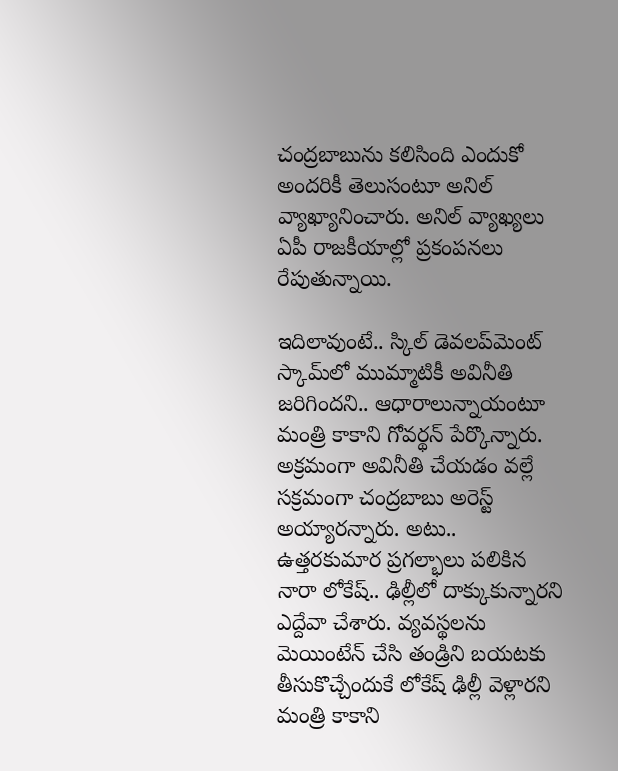చంద్రబాబును కలిసింది ఎందుకో అందరికీ తెలుసంటూ అనిల్‌ వ్యాఖ్యానించారు. అనిల్ వ్యాఖ్యలు ఏపీ రాజకీయాల్లో ప్రకంపనలు రేపుతున్నాయి.

ఇదిలావుంటే.. స్కిల్‌ డెవలప్‌మెంట్‌ స్కామ్‌లో ముమ్మాటికీ అవినీతి జరిగిందని.. ఆధారాలున్నాయంటూ మంత్రి కాకాని గోవర్థన్‌ పేర్కొన్నారు. అక్రమంగా అవినీతి చేయడం వల్లే సక్రమంగా చంద్రబాబు అరెస్ట్‌ అయ్యారన్నారు. అటు.. ఉత్తరకుమార ప్రగల్భాలు పలికిన నారా లోకేష్.. ఢిల్లీలో దాక్కుకున్నారని ఎద్దేవా చేశారు. వ్యవస్థలను మెయింటేన్‌ చేసి తండ్రిని బయటకు తీసుకొచ్చేందుకే లోకేష్‌ ఢిల్లీ వెళ్లారని మంత్రి కాకాని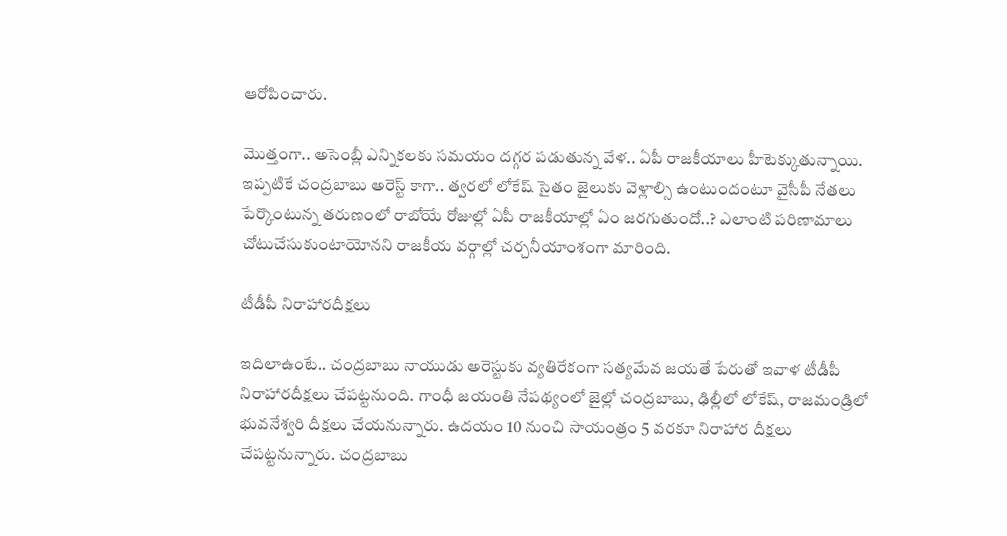ఆరోపించారు.

మొత్తంగా.. అసెంబ్లీ ఎన్నికలకు సమయం దగ్గర పడుతున్న వేళ.. ఏపీ రాజకీయాలు హీటెక్కుతున్నాయి. ఇప్పటికే చంద్రబాబు అరెస్ట్‌ కాగా.. త్వరలో లోకేష్‌ సైతం జైలుకు వెళ్లాల్సి ఉంటుందంటూ వైసీపీ నేతలు పేర్కొంటున్న తరుణంలో రాబోయే రోజుల్లో ఏపీ రాజకీయాల్లో ఏం జరగుతుందో..? ఎలాంటి పరిణామాలు చోటుచేసుకుంటాయోనని రాజకీయ వర్గాల్లో చర్చనీయాంశంగా మారింది.

టీడీపీ నిరాహారదీక్షలు

ఇదిలాఉంటే.. చంద్రబాబు నాయుడు అరెస్టుకు వ్యతిరేకంగా సత్యమేవ జయతే పేరుతో ఇవాళ టీడీపీ నిరాహారదీక్షలు చేపట్టనుంది. గాంధీ జయంతి నేపథ్యంలో జైల్లో చంద్రబాబు, ఢిల్లీలో లోకేష్, రాజమండ్రిలో భువనేశ్వరి దీక్షలు చేయనున్నారు. ఉదయం 10 నుంచి సాయంత్రం 5 వరకూ నిరాహార దీక్షలు చేపట్టనున్నారు. చంద్రబాబు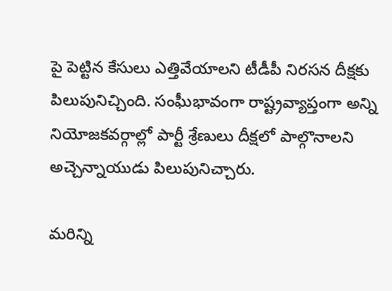పై పెట్టిన కేసులు ఎత్తివేయాలని టీడీపీ నిరసన దీక్షకు పిలుపునిచ్చింది. సంఘీభావంగా రాష్ట్రవ్యాప్తంగా అన్ని నియోజకవర్గాల్లో పార్టీ శ్రేణులు దీక్షలో పాల్గొనాలని అచ్చెన్నాయుడు పిలుపునిచ్చారు.

మరిన్ని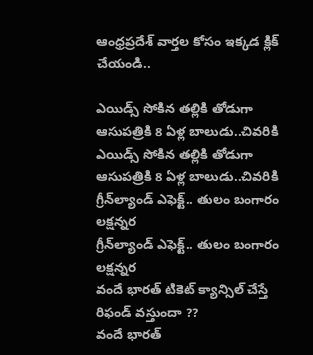ఆంధ్రప్రదేశ్ వార్తల కోసం ఇక్కడ క్లిక్ చేయండి..

ఎయిడ్స్‌ సోకిన తల్లికి తోడుగా ఆసుపత్రికి 8 ఏళ్ల బాలుడు..చివరికి
ఎయిడ్స్‌ సోకిన తల్లికి తోడుగా ఆసుపత్రికి 8 ఏళ్ల బాలుడు..చివరికి
గ్రీన్‌ల్యాండ్‌ ఎఫెక్ట్‌.. తులం బంగారం లక్షన్నర
గ్రీన్‌ల్యాండ్‌ ఎఫెక్ట్‌.. తులం బంగారం లక్షన్నర
వందే భారత్‌ టికెట్ క్యాన్సిల్ చేస్తే రిఫండ్ వస్తుందా ??
వందే భారత్‌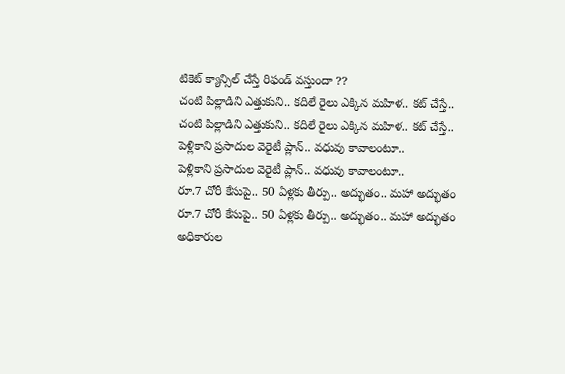టికెట్ క్యాన్సిల్ చేస్తే రిఫండ్ వస్తుందా ??
చంటి పిల్లాడిని ఎత్తుకుని.. కదిలే రైలు ఎక్కిన మహిళ.. కట్ చేస్తే..
చంటి పిల్లాడిని ఎత్తుకుని.. కదిలే రైలు ఎక్కిన మహిళ.. కట్ చేస్తే..
పెళ్లికాని ప్రసాదుల వెరైటీ ప్లాన్.. వధువు కావాలంటూ..
పెళ్లికాని ప్రసాదుల వెరైటీ ప్లాన్.. వధువు కావాలంటూ..
రూ.7 చోరీ కేసుపై.. 50 ఏళ్లకు తీర్పు.. అద్భుతం.. మహా అద్భుతం
రూ.7 చోరీ కేసుపై.. 50 ఏళ్లకు తీర్పు.. అద్భుతం.. మహా అద్భుతం
అధికారుల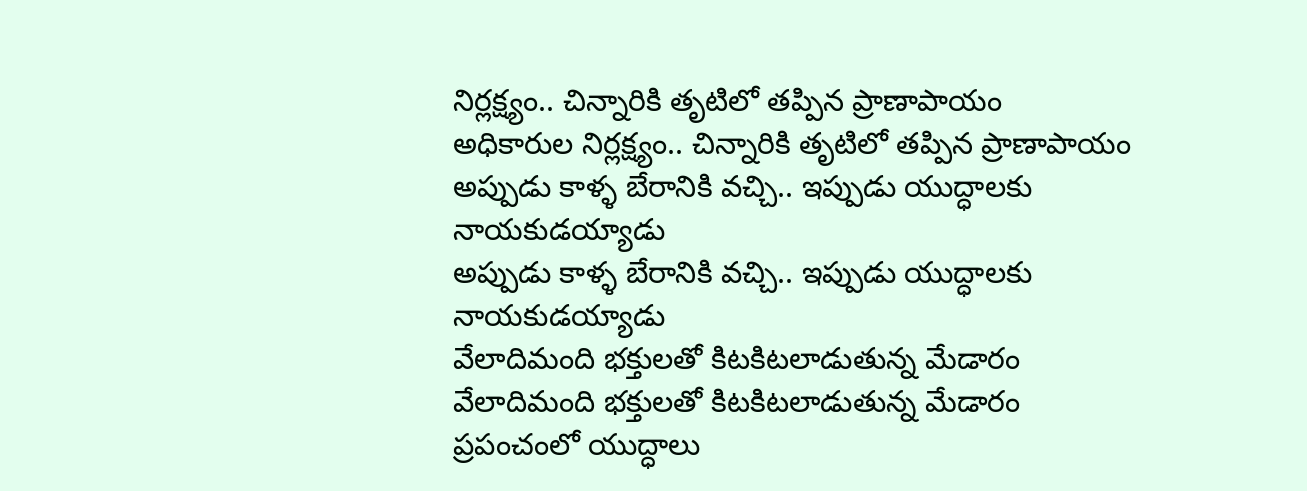నిర్లక్ష్యం.. చిన్నారికి తృటిలో తప్పిన ప్రాణాపాయం
అధికారుల నిర్లక్ష్యం.. చిన్నారికి తృటిలో తప్పిన ప్రాణాపాయం
అప్పుడు కాళ్ళ బేరానికి వచ్చి.. ఇప్పుడు యుద్ధాలకు నాయకుడయ్యాడు
అప్పుడు కాళ్ళ బేరానికి వచ్చి.. ఇప్పుడు యుద్ధాలకు నాయకుడయ్యాడు
వేలాదిమంది భక్తులతో కిటకిటలాడుతున్న మేడారం
వేలాదిమంది భక్తులతో కిటకిటలాడుతున్న మేడారం
ప్రపంచంలో యుద్ధాలు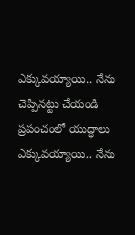ఎక్కువయ్యాయి.. నేను చెప్పినట్టు చేయండి
ప్రపంచంలో యుద్ధాలు ఎక్కువయ్యాయి.. నేను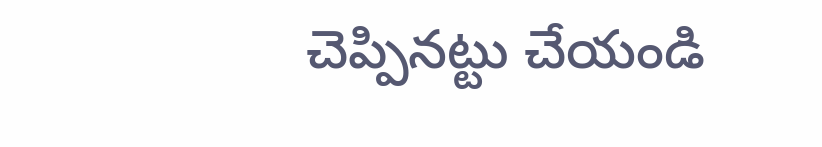చెప్పినట్టు చేయండి